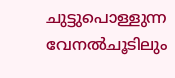ചുട്ടുപൊള്ളുന്ന വേനൽചൂടിലും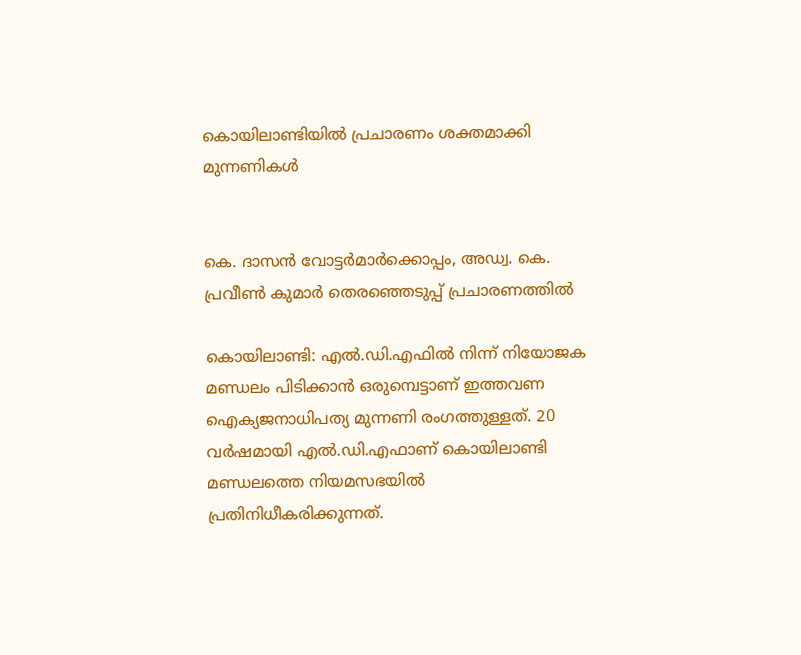കൊയിലാണ്ടിയിൽ പ്രചാരണം ശക്തമാക്കി മുന്നണികൾ


കെ. ദാസൻ വോട്ടർമാർക്കൊപ്പം, അഡ്വ. കെ. പ്രവീൺ കുമാർ തെരഞ്ഞെടുപ്പ് പ്രചാരണത്തിൽ

കൊയിലാണ്ടി: എൽ.ഡി.എഫിൽ നിന്ന് നിയോജക മണ്ഡലം പിടിക്കാൻ ഒരുമ്പെട്ടാണ് ഇത്തവണ ഐക്യജനാധിപത്യ മുന്നണി രംഗത്തുള്ളത്. 20 വർഷമായി എൽ.ഡി.എഫാണ് കൊയിലാണ്ടി മണ്ഡലത്തെ നിയമസഭയിൽ പ്രതിനിധീകരിക്കുന്നത്.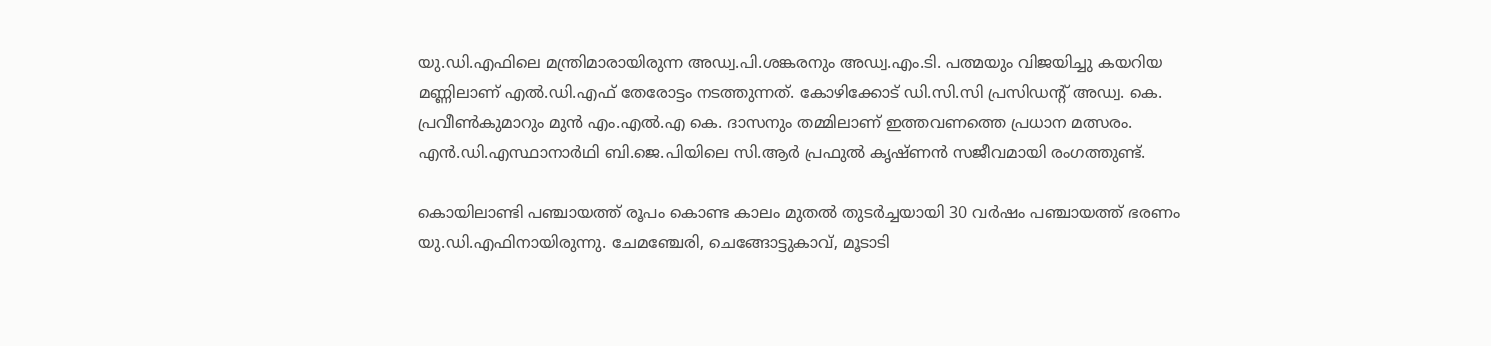യു.ഡി.എഫിലെ മന്ത്രിമാരായിരുന്ന അഡ്വ.പി.ശങ്കരനും അഡ്വ.എം.ടി. പത്മയും വിജയിച്ചു കയറിയ മണ്ണിലാണ് എൽ.ഡി.എഫ് തേരോട്ടം നടത്തുന്നത്. കോഴിക്കോട് ഡി.സി.സി പ്രസിഡന്റ് അഡ്വ. കെ. പ്രവീൺകുമാറും മുൻ എം.എൽ.എ കെ. ദാസനും തമ്മിലാണ് ഇത്തവണത്തെ പ്രധാന മത്സരം. എൻ.ഡി.എസ്ഥാനാർഥി ബി.ജെ.പിയിലെ സി.ആർ പ്രഫുൽ കൃഷ്ണൻ സജീവമായി രംഗത്തുണ്ട്.

കൊയിലാണ്ടി പഞ്ചായത്ത് രൂപം കൊണ്ട കാലം മുതൽ തുടർച്ചയായി 30 വർഷം പഞ്ചായത്ത് ഭരണം യു.ഡി.എഫിനായിരുന്നു. ചേമഞ്ചേരി, ചെങ്ങോട്ടുകാവ്, മൂടാടി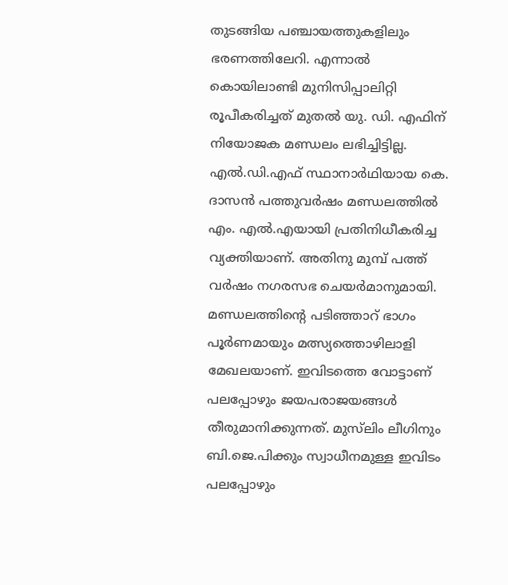തുടങ്ങിയ പഞ്ചായത്തുകളിലും ഭരണത്തിലേറി. എന്നാൽ കൊയിലാണ്ടി മുനിസിപ്പാലിറ്റി രൂപീകരിച്ചത് മുതൽ യു. ഡി. എഫിന് നിയോജക മണ്ഡലം ലഭിച്ചിട്ടില്ല. എൽ.ഡി.എഫ് സ്ഥാനാർഥിയായ കെ. ദാസൻ പത്തുവർഷം മണ്ഡലത്തിൽ എം. എൽ.എയായി പ്രതിനിധീകരിച്ച വ്യക്തിയാണ്. അതിനു മുമ്പ് പത്ത് വർഷം നഗരസഭ ചെയർമാനുമായി. മണ്ഡലത്തിന്റെ പടിഞ്ഞാറ് ഭാഗം പൂർണമായും മത്സ്യത്തൊഴിലാളി മേഖലയാണ്. ഇവിടത്തെ വോട്ടാണ് പലപ്പോഴും ജയപരാജയങ്ങൾ തീരുമാനിക്കുന്നത്. മുസ്‍ലിം ലീഗിനും ബി.ജെ.പിക്കും സ്വാധീനമുള്ള ഇവിടം പലപ്പോഴും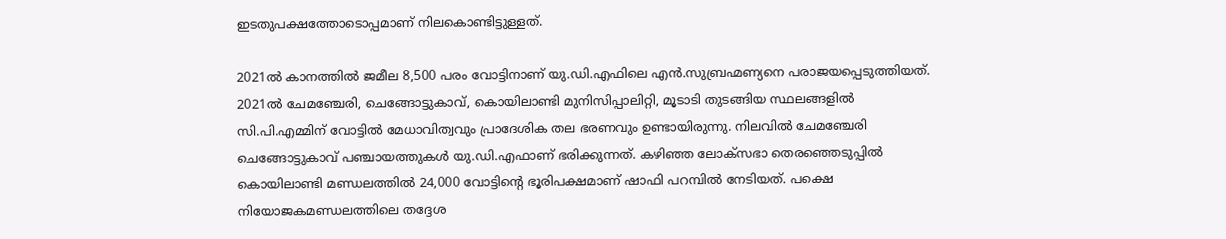ഇടതുപക്ഷത്തോടൊപ്പമാണ് നിലകൊണ്ടിട്ടുള്ളത്.

2021ൽ കാനത്തിൽ ജമീല 8,500 പരം വോട്ടിനാണ് യു.ഡി.എഫിലെ എൻ.സുബ്രഹ്മണ്യനെ പരാജയപ്പെടുത്തിയത്. 2021ൽ ചേമഞ്ചേരി, ചെങ്ങോട്ടുകാവ്, കൊയിലാണ്ടി മുനിസിപ്പാലിറ്റി, മൂടാടി തുടങ്ങിയ സ്ഥലങ്ങളിൽ സി.പി.എമ്മിന് വോട്ടിൽ മേധാവിത്വവും പ്രാദേശിക തല ഭരണവും ഉണ്ടായിരുന്നു. നിലവിൽ ചേമഞ്ചേരി ചെങ്ങോട്ടുകാവ് പഞ്ചായത്തുകൾ യു.ഡി.എഫാണ് ഭരിക്കുന്നത്. കഴിഞ്ഞ ലോക്സഭാ തെരഞ്ഞെടുപ്പിൽ കൊയിലാണ്ടി മണ്ഡലത്തിൽ 24,000 വോട്ടിന്റെ ഭൂരിപക്ഷമാണ് ഷാഫി പറമ്പിൽ നേടിയത്. പക്ഷെ നിയോജകമണ്ഡലത്തിലെ തദ്ദേശ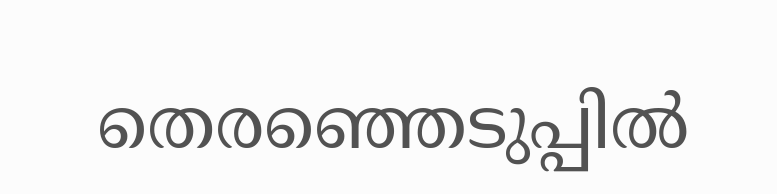തെരഞ്ഞെടുപ്പിൽ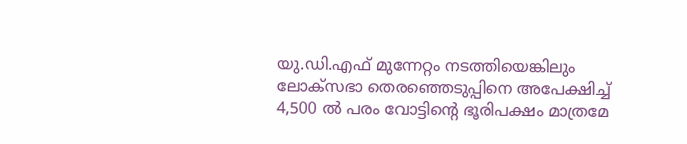യു.ഡി.എഫ് മുന്നേറ്റം നടത്തിയെങ്കിലും ലോക്സഭാ തെരഞ്ഞെടുപ്പിനെ അപേക്ഷിച്ച് 4,500 ൽ പരം വോട്ടിന്റെ ഭൂരിപക്ഷം മാത്രമേ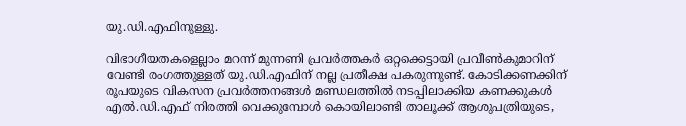യു.ഡി.എഫിനുള്ളു.

വിഭാഗീയതകളെല്ലാം മറന്ന് മുന്നണി പ്രവർത്തകർ ഒറ്റക്കെട്ടായി പ്രവീൺകുമാറിന് വേണ്ടി രംഗത്തുള്ളത് യു.ഡി.എഫിന് നല്ല പ്രതീക്ഷ പകരുന്നുണ്ട്. കോടിക്കണക്കിന് രൂപയുടെ വികസന പ്രവർത്തനങ്ങൾ മണ്ഡലത്തിൽ നടപ്പിലാക്കിയ കണക്കുകൾ എൽ.ഡി.എഫ് നിരത്തി വെക്കുമ്പോൾ കൊയിലാണ്ടി താലൂക്ക് ആശുപത്രിയുടെ,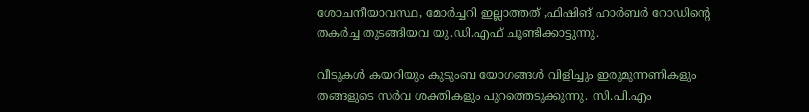ശോചനീയാവസ്ഥ, മോർച്ചറി ഇല്ലാത്തത് ,ഫിഷിങ് ഹാർബർ റോഡിന്‍റെ തകർച്ച തുടങ്ങിയവ യു.ഡി.എഫ് ചൂണ്ടിക്കാട്ടുന്നു.

വീടുകൾ കയറിയും കുടുംബ യോഗങ്ങൾ വിളിച്ചും ഇരുമുന്നണികളും തങ്ങളുടെ സർവ ശക്തികളും പുറത്തെടുക്കുന്നു. സി.പി.എം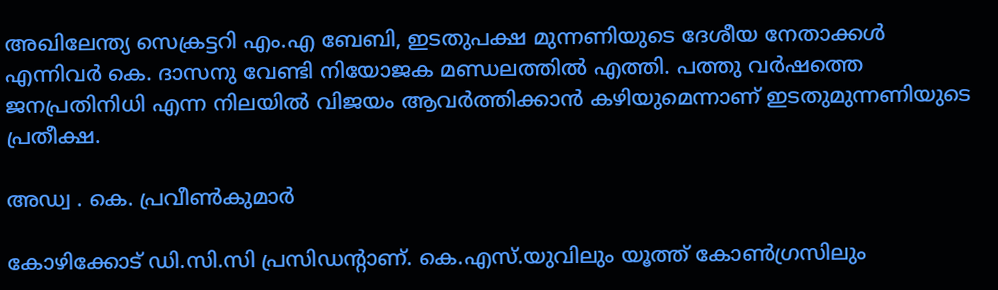അഖിലേന്ത്യ സെക്രട്ടറി എം.എ ബേബി, ഇടതുപക്ഷ മുന്നണിയുടെ ദേശീയ നേതാക്കൾ എന്നിവർ കെ. ദാസനു വേണ്ടി നിയോജക മണ്ഡലത്തിൽ എത്തി. പത്തു വർഷത്തെ ജനപ്രതിനിധി എന്ന നിലയിൽ വിജയം ആവർത്തിക്കാൻ കഴിയുമെന്നാണ് ഇടതുമുന്നണിയുടെ പ്രതീക്ഷ.

അഡ്വ . കെ. പ്രവീൺകുമാർ

കോഴിക്കോട് ഡി.സി.സി പ്രസിഡന്‍റാണ്. കെ.എസ്‌.യുവിലും യൂത്ത് കോൺഗ്രസിലും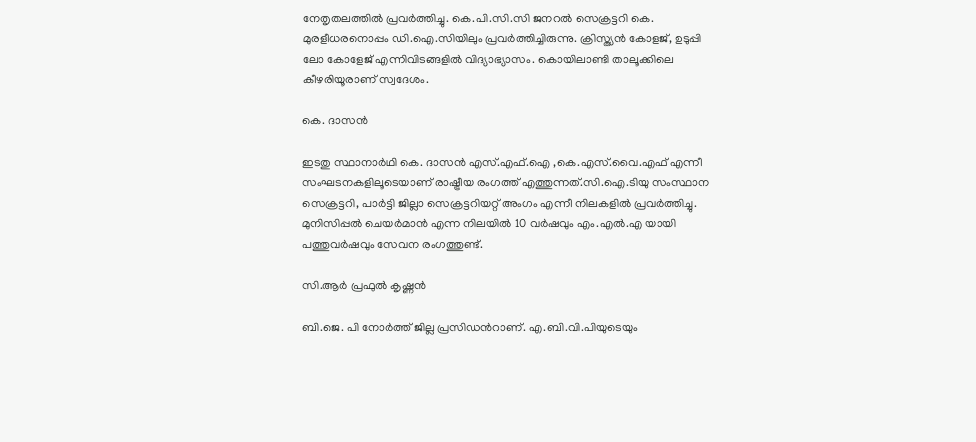നേതൃതലത്തിൽ പ്രവർത്തിച്ചു. കെ.പി.സി.സി ജനറൽ സെക്രട്ടറി കെ. മുരളീധരനൊപ്പം ഡി.ഐ.സിയിലും പ്രവർത്തിച്ചിരുന്നു. ക്രിസ്ത്യൻ കോളജ്, ഉടുപ്പി ലോ കോളേജ് എന്നിവിടങ്ങളിൽ വിദ്യാഭ്യാസം. കൊയിലാണ്ടി താലൂക്കിലെ കീഴരിയൂരാണ് സ്വദേശം.

കെ. ദാസൻ

ഇടതു സ്ഥാനാർഥി കെ. ദാസൻ എസ്.എഫ്.ഐ ,കെ.എസ്.വൈ.എഫ് എന്നീ സംഘടനകളിലൂടെയാണ് രാഷ്ട്രീയ രംഗത്ത് എത്തുന്നത്.സി.ഐ.ടിയു സംസ്ഥാന സെക്രട്ടറി, പാർട്ടി ജില്ലാ സെക്രട്ടറിയറ്റ് അംഗം എന്നീ നിലകളിൽ പ്രവർത്തിച്ചു. മുനിസിപ്പൽ ചെയർമാൻ എന്ന നിലയിൽ 10 വർഷവും എം.എൽ.എ യായി പത്തുവർഷവും സേവന രംഗത്തുണ്ട്.

സി.ആർ പ്രഫുൽ കൃഷ്ണൻ

ബി.ജെ. പി നോർത്ത് ജില്ല പ്രസിഡന്‍റാണ്. എ.ബി.വി.പിയുടെയും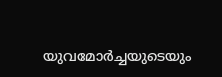യുവമോർച്ചയുടെയും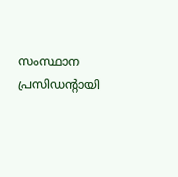സംസ്ഥാന പ്രസിഡന്റായി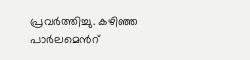പ്രവർത്തിച്ചു. കഴിഞ്ഞ പാർലമെന്‍റ്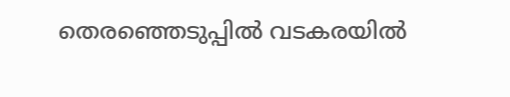തെരഞ്ഞെടുപ്പിൽ വടകരയിൽ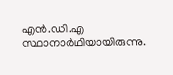എൻ.ഡി.എ സ്ഥാനാർഥിയായിരുന്നു.